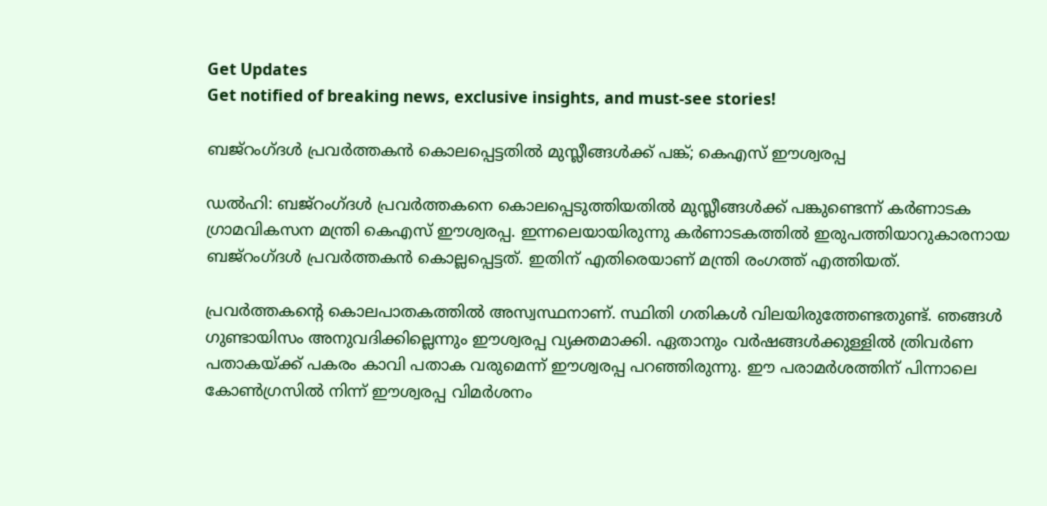Get Updates
Get notified of breaking news, exclusive insights, and must-see stories!

ബജ്‌റംഗ്ദൾ പ്രവർത്തകൻ കൊലപ്പെട്ടതിൽ മുസ്ലീങ്ങൾക്ക് പങ്ക്; കെഎസ് ഈശ്വരപ്പ

ഡൽഹി: ബജ്‌റംഗ്ദൾ പ്രവർത്തകനെ കൊലപ്പെടുത്തിയതിൽ മുസ്ലീങ്ങൾക്ക് പങ്കുണ്ടെന്ന് കർണാടക ഗ്രാമവികസന മന്ത്രി കെഎസ് ഈശ്വരപ്പ. ഇന്നലെയായിരുന്നു കര്‍ണാടകത്തില്‍ ഇരുപത്തിയാറുകാരനായ ബജ്‌റംഗ്‌ദള്‍ പ്രവര്‍ത്തകന്‍ കൊല്ലപ്പെട്ടത്. ഇതിന് എതിരെയാണ് മന്ത്രി രംഗത്ത് എത്തിയത്.

പ്രവർത്തകന്റെ കൊലപാതകത്തിൽ അസ്വസ്ഥനാണ്. സ്ഥിതി ഗതികൾ വിലയിരുത്തേണ്ടതുണ്ട്. ഞങ്ങൾ ഗുണ്ടായിസം അനുവദിക്കില്ലെന്നും ഈശ്വരപ്പ വ്യക്തമാക്കി. ഏതാനും വർഷങ്ങൾക്കുള്ളിൽ ത്രിവർണ പതാകയ്ക്ക് പകരം കാവി പതാക വരുമെന്ന് ഈശ്വരപ്പ പറഞ്ഞിരുന്നു. ഈ പരാമർശത്തിന് പിന്നാലെ കോൺഗ്രസിൽ നിന്ന് ഈശ്വരപ്പ വിമർശനം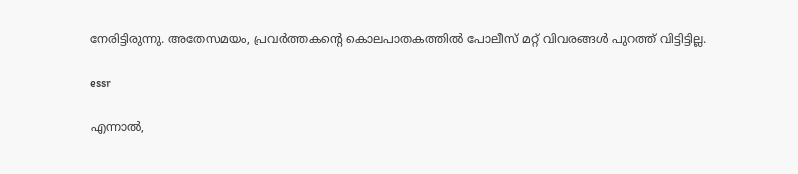നേരിട്ടിരുന്നു. അതേസമയം, പ്രവർത്തകന്റെ കൊലപാതകത്തിൽ പോലീസ് മറ്റ് വിവരങ്ങൾ പുറത്ത് വിട്ടിട്ടില്ല.

essr

എന്നാൽ,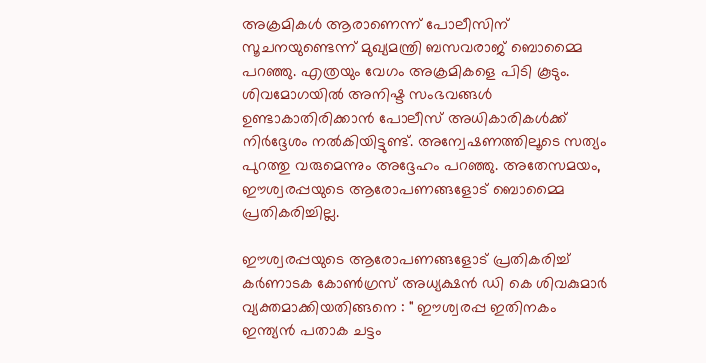അക്രമികൾ ആരാണെന്ന് പോലീസിന് സൂചനയുണ്ടെന്ന് മുഖ്യമന്ത്രി ബസവരാജ് ബൊമ്മൈ പറഞ്ഞു. എത്രയും വേഗം അക്രമികളെ പിടി കൂടും. ശിവമോഗയിൽ അനിഷ്ട സംഭവങ്ങൾ ഉണ്ടാകാതിരിക്കാൻ പോലീസ് അധികാരികൾക്ക് നിർദ്ദേശം നൽകിയിട്ടുണ്ട്. അന്വേഷണത്തിലൂടെ സത്യം പുറത്തു വരുമെന്നും അദ്ദേഹം പറഞ്ഞു. അതേസമയം, ഈശ്വരപ്പയുടെ ആരോപണങ്ങളോട് ബൊമ്മൈ പ്രതികരിച്ചില്ല.

ഈശ്വരപ്പയുടെ ആരോപണങ്ങളോട് പ്രതികരിച്ച് കർണാടക കോൺഗ്രസ് അധ്യക്ഷൻ ഡി കെ ശിവകുമാർ വ്യക്തമാക്കിയതിങ്ങനെ : " ഈശ്വരപ്പ ഇതിനകം ഇന്ത്യൻ പതാക ചട്ടം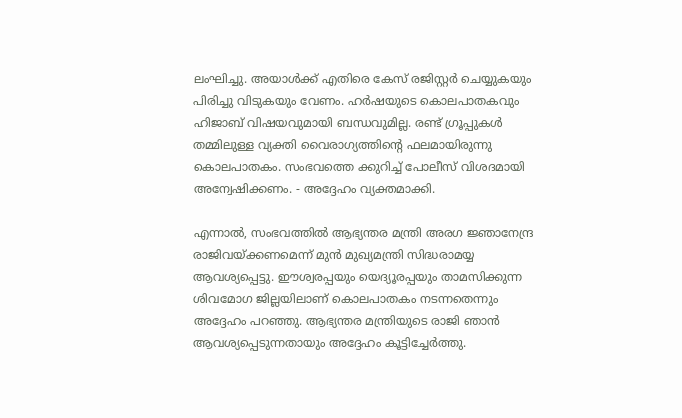ലംഘിച്ചു. അയാൾക്ക് എതിരെ കേസ് രജിസ്റ്റർ ചെയ്യുകയും പിരിച്ചു വിടുകയും വേണം. ഹർഷയുടെ കൊലപാതകവും ഹിജാബ് വിഷയവുമായി ബന്ധവുമില്ല. രണ്ട് ഗ്രൂപ്പുകൾ തമ്മിലുള്ള വ്യക്തി വൈരാഗ്യത്തിന്റെ ഫലമായിരുന്നു കൊലപാതകം. സംഭവത്തെ ക്കുറിച്ച് പോലീസ് വിശദമായി അന്വേഷിക്കണം. - അദ്ദേഹം വ്യക്തമാക്കി.

എന്നാൽ, സംഭവത്തിൽ ആഭ്യന്തര മന്ത്രി അരഗ ജ്ഞാനേന്ദ്ര രാജിവയ്ക്കണമെന്ന് മുൻ മുഖ്യമന്ത്രി സിദ്ധരാമയ്യ ആവശ്യപ്പെട്ടു. ഈശ്വരപ്പയും യെദ്യൂരപ്പയും താമസിക്കുന്ന ശിവമോഗ ജില്ലയിലാണ് കൊലപാതകം നടന്നതെന്നും അദ്ദേഹം പറഞ്ഞു. ആഭ്യന്തര മന്ത്രിയുടെ രാജി ഞാൻ ആവശ്യപ്പെടുന്നതായും അദ്ദേഹം കൂട്ടിച്ചേർത്തു.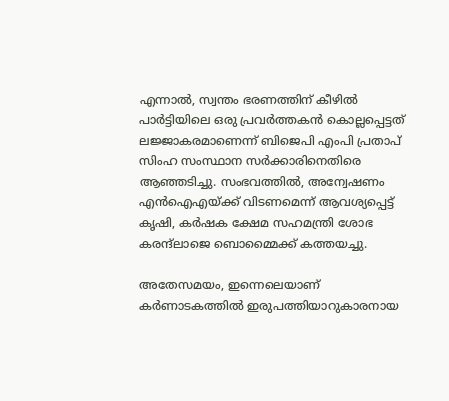എന്നാൽ, സ്വന്തം ഭരണത്തിന് കീഴിൽ പാർട്ടിയിലെ ഒരു പ്രവർത്തകൻ കൊല്ലപ്പെട്ടത് ലജ്ജാകരമാണെന്ന് ബിജെപി എംപി പ്രതാപ് സിംഹ സംസ്ഥാന സർക്കാരിനെതിരെ ആഞ്ഞടിച്ചു. സംഭവത്തിൽ, അന്വേഷണം എൻഐഎയ്ക്ക് വിടണമെന്ന് ആവശ്യപ്പെട്ട് കൃഷി, കർഷക ക്ഷേമ സഹമന്ത്രി ശോഭ കരന്ദ്‌ലാജെ ബൊമ്മൈക്ക് കത്തയച്ചു.

അതേസമയം, ഇന്നെലെയാണ് കര്‍ണാടകത്തില്‍ ഇരുപത്തിയാറുകാരനായ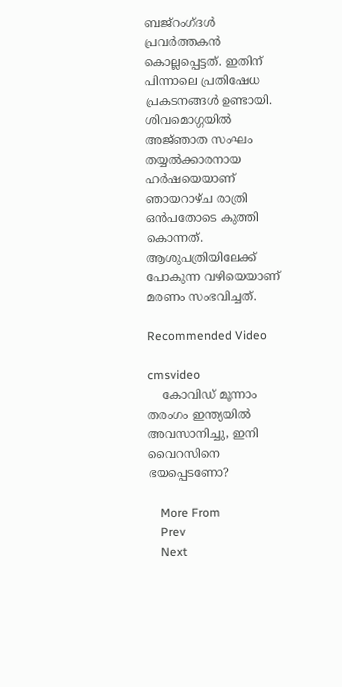ബജ്‌റംഗ്‌ദള്‍ പ്രവര്‍ത്തകന്‍ കൊല്ലപ്പെട്ടത്. ഇതിന് പിന്നാലെ പ്രതിഷേധ പ്രകടനങ്ങൾ ഉണ്ടായി. ശിവമൊഗ്ഗയില്‍ അജ്‌ഞാത സംഘം തയ്യല്‍ക്കാരനായ ഹര്‍ഷയെയാണ്‌ ഞായറാഴ്‌ച രാത്രി ഒന്‍പതോടെ കുത്തി കൊന്നത്. ആശുപത്രിയിലേക്ക് പോകുന്ന വഴിയെയാണ് മരണം സംഭവിച്ചത്.

Recommended Video

cmsvideo
    കോവിഡ് മൂന്നാം തരംഗം ഇന്ത്യയില്‍ അവസാനിച്ചു, ഇനി വൈറസിനെ ഭയപ്പെടണോ?

    More From
    Prev
    Next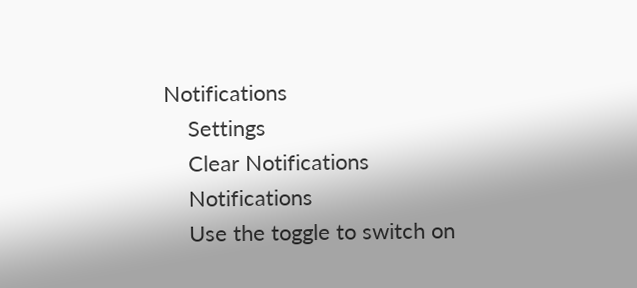Notifications
    Settings
    Clear Notifications
    Notifications
    Use the toggle to switch on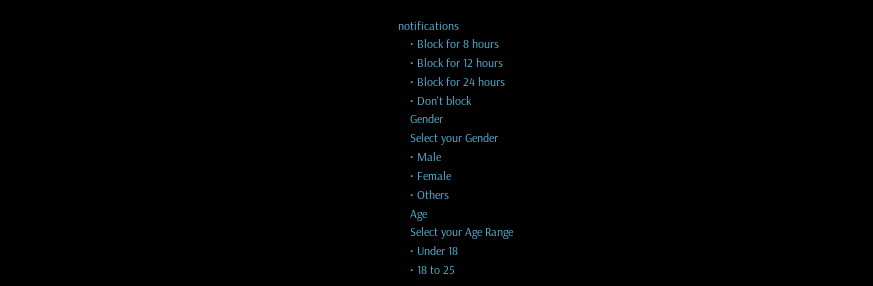notifications
    • Block for 8 hours
    • Block for 12 hours
    • Block for 24 hours
    • Don't block
    Gender
    Select your Gender
    • Male
    • Female
    • Others
    Age
    Select your Age Range
    • Under 18
    • 18 to 25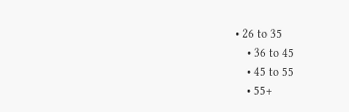• 26 to 35
    • 36 to 45
    • 45 to 55
    • 55+